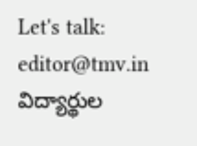Let's talk: editor@tmv.in
విద్యార్థుల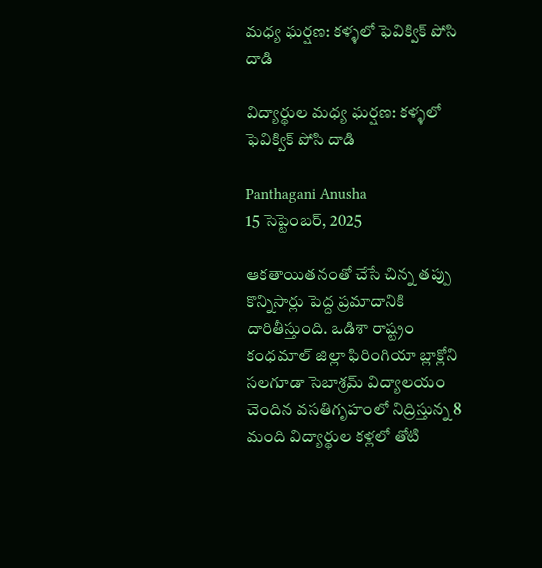మధ్య ఘర్షణ: కళ్ళలో ఫెవిక్విక్ పోసి దాడి

విద్యార్థుల మధ్య ఘర్షణ: కళ్ళలో ఫెవిక్విక్ పోసి దాడి

Panthagani Anusha
15 సెప్టెంబర్, 2025

ఆకతాయితనంతో చేసే చిన్న తప్పు కొన్నిసార్లు పెద్ద ప్రమాదానికి దారితీస్తుంది. ఒడిశా రాష్ట్రం కంధమాల్ జిల్లా ఫిరింగియా బ్లాక్లోని సలగూడా సెబాశ్రమ్ విద్యాలయం చెందిన వసతిగృహంలో నిద్రిస్తున్న 8 మంది విద్యార్థుల కళ్లలో తోటి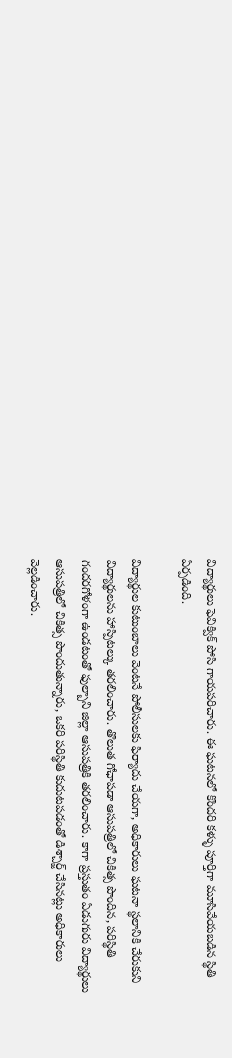విద్యార్థులు ఫెవిక్విక్ పోసి గాయపరిచారు. ఈ ఘటనలో కొందరి కళ్ళు పూర్తిగా మూసివేయబడిన స్థితి ఏర్పడింది.

విద్యార్థుల కుటుంబాలు వెంటనే పోలీసులకు ఫిర్యాదు చేయగా, అధికారులు ఘటనా స్థలానికి చేరుకుని విద్యార్థులను హాస్పిటల్కు తరలించారు. తొలుత గోఛాపడా ఆసుపత్రిలో చికిత్స పొందిన, పరిస్థితి గందరగోళంగా ఉండటంతో ఫుల్బాని జిల్లా ఆసుపత్రికి తరలించారు. కాగా ప్రస్తుతం ఏడుగురు విద్యార్థులు ఆసుపత్రిలో చికిత్స పొందుతున్నారు, ఒకరి పరిస్థితి కుదుటపడంతో డిశ్చార్జ్ చేసినట్లు అధికారులు వెల్లడించారు.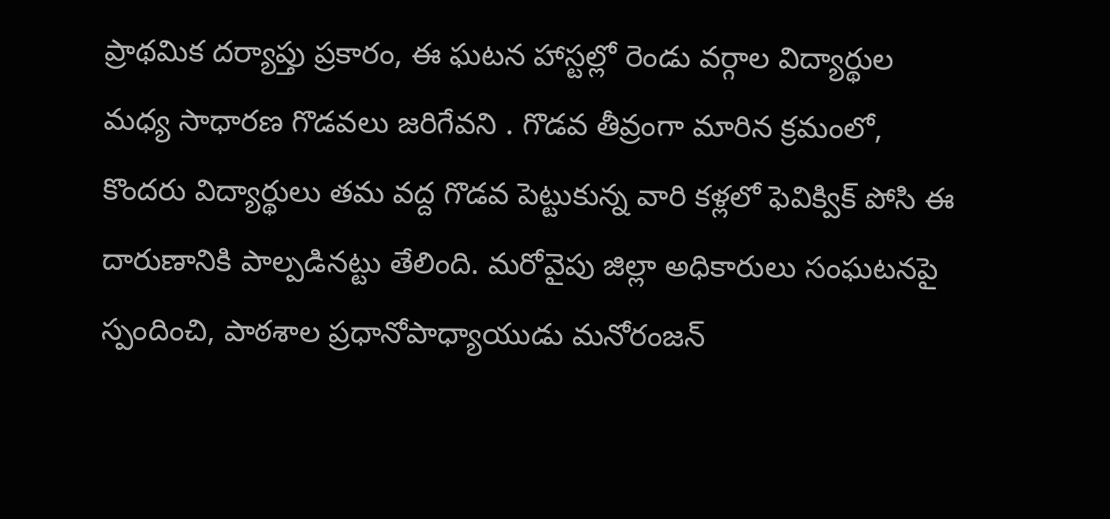ప్రాథమిక దర్యాప్తు ప్రకారం, ఈ ఘటన హాస్టల్లో రెండు వర్గాల విద్యార్థుల మధ్య సాధారణ గొడవలు జరిగేవని . గొడవ తీవ్రంగా మారిన క్రమంలో, కొందరు విద్యార్థులు తమ వద్ద గొడవ పెట్టుకున్న వారి కళ్లలో ఫెవిక్విక్ పోసి ఈ దారుణానికి పాల్పడినట్టు తేలింది. మరోవైపు జిల్లా అధికారులు సంఘటనపై స్పందించి, పాఠశాల ప్రధానోపాధ్యాయుడు మనోరంజన్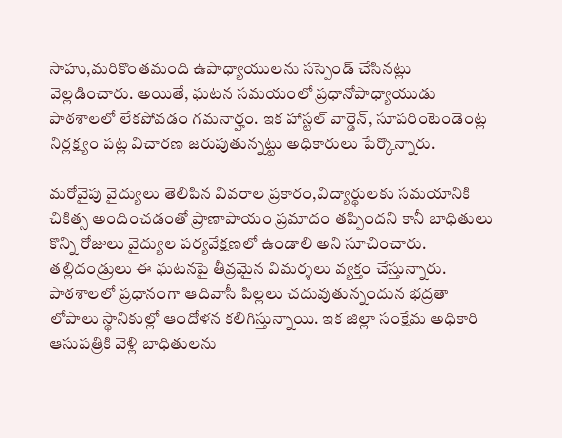సాహు,మరికొంతమంది ఉపాధ్యాయులను సస్పెండ్ చేసినట్లు వెల్లడించారు. అయితే, ఘటన సమయంలో ప్రధానోపాధ్యాయుడు పాఠశాలలో లేకపోవడం గమనార్హం. ఇక హాస్టల్ వార్డెన్, సూపరింటెండెంట్ల నిర్లక్ష్యం పట్ల విచారణ జరుపుతున్నట్టు అధికారులు పేర్కొన్నారు.

మరోవైపు వైద్యులు తెలిపిన వివరాల ప్రకారం,విద్యార్థులకు సమయానికి చికిత్స అందించడంతో ప్రాణాపాయం ప్రమాదం తప్పిందని కానీ బాధితులు కొన్ని రోజులు వైద్యుల పర్యవేక్షణలో ఉండాలి అని సూచించారు. తల్లిదండ్రులు ఈ ఘటనపై తీవ్రమైన విమర్శలు వ్యక్తం చేస్తున్నారు. పాఠశాలలో ప్రధానంగా ఆదివాసీ పిల్లలు చదువుతున్నందున భద్రతా లోపాలు స్థానికుల్లో ఆందోళన కలిగిస్తున్నాయి. ఇక జిల్లా సంక్షేమ అధికారి ఆసుపత్రికి వెళ్లి బాధితులను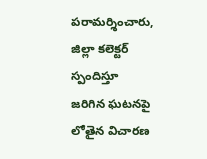పరామర్శించారు, జిల్లా కలెక్టర్ స్పందిస్తూ జరిగిన ఘటనపై లోతైన విచారణ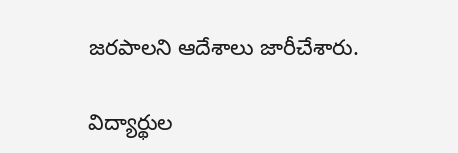జరపాలని ఆదేశాలు జారీచేశారు.

విద్యార్థుల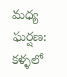మధ్య ఘర్షణ: కళ్ళలో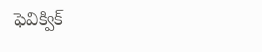ఫెవిక్విక్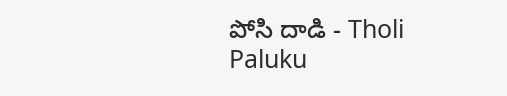పోసి దాడి - Tholi Paluku